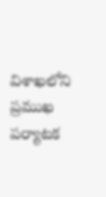విశాఖలోని ప్రముఖ పర్యాటక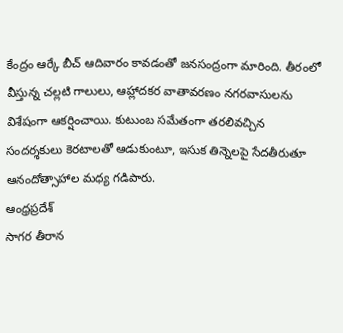కేంద్రం ఆర్కే బీచ్ ఆదివారం కావడంతో జనసంద్రంగా మారింది. తీరంలో వీస్తున్న చల్లటి గాలులు, ఆహ్లాదకర వాతావరణం నగరవాసులను విశేషంగా ఆకర్షించాయి. కుటుంబ సమేతంగా తరలివచ్చిన సందర్శకులు కెరటాలతో ఆడుకుంటూ, ఇసుక తిన్నెలపై సేదతీరుతూ ఆనందోత్సాహాల మధ్య గడిపారు.
ఆంధ్రప్రదేశ్
సాగర తీరాన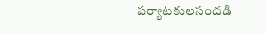పర్యాటకులసందడి